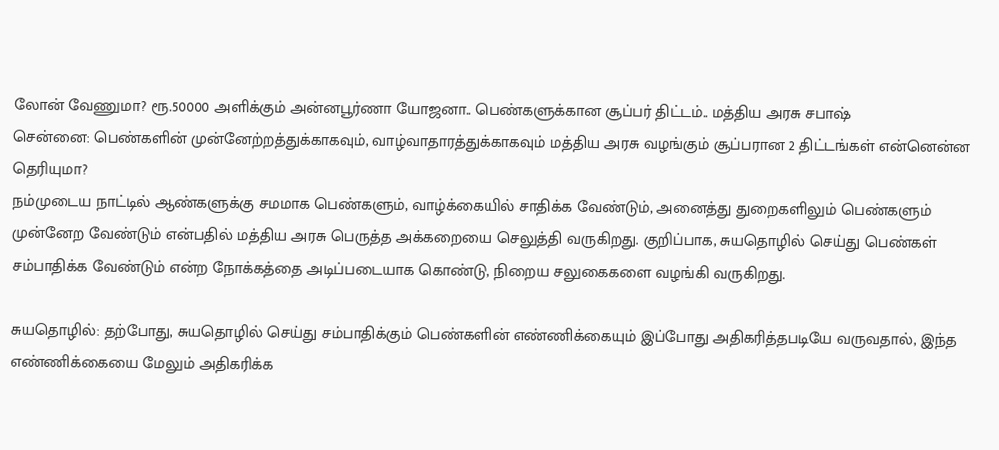லோன் வேணுமா? ரூ.50000 அளிக்கும் அன்னபூர்ணா யோஜனா.. பெண்களுக்கான சூப்பர் திட்டம்.. மத்திய அரசு சபாஷ்
சென்னை: பெண்களின் முன்னேற்றத்துக்காகவும், வாழ்வாதாரத்துக்காகவும் மத்திய அரசு வழங்கும் சூப்பரான 2 திட்டங்கள் என்னென்ன தெரியுமா?
நம்முடைய நாட்டில் ஆண்களுக்கு சமமாக பெண்களும், வாழ்க்கையில் சாதிக்க வேண்டும், அனைத்து துறைகளிலும் பெண்களும் முன்னேற வேண்டும் என்பதில் மத்திய அரசு பெருத்த அக்கறையை செலுத்தி வருகிறது. குறிப்பாக, சுயதொழில் செய்து பெண்கள் சம்பாதிக்க வேண்டும் என்ற நோக்கத்தை அடிப்படையாக கொண்டு, நிறைய சலுகைகளை வழங்கி வருகிறது.

சுயதொழில்: தற்போது, சுயதொழில் செய்து சம்பாதிக்கும் பெண்களின் எண்ணிக்கையும் இப்போது அதிகரித்தபடியே வருவதால், இந்த எண்ணிக்கையை மேலும் அதிகரிக்க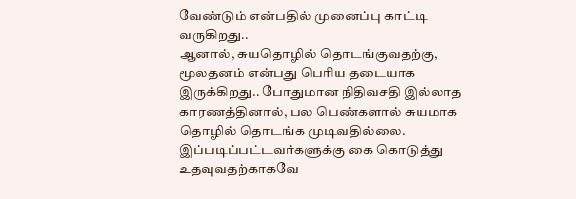வேண்டும் என்பதில் முனைப்பு காட்டி வருகிறது..
ஆனால், சுயதொழில் தொடங்குவதற்கு, மூலதனம் என்பது பெரிய தடையாக இருக்கிறது.. போதுமான நிதிவசதி இல்லாத காரணத்தினால், பல பெண்களால் சுயமாக தொழில் தொடங்க முடிவதில்லை. இப்படிப்பட்டவர்களுக்கு கை கொடுத்து உதவுவதற்காகவே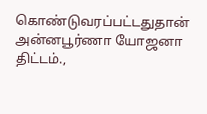கொண்டுவரப்பட்டதுதான் அன்னபூர்ணா யோஜனா திட்டம்.,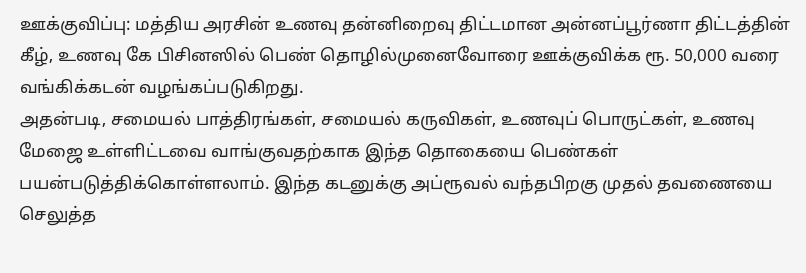ஊக்குவிப்பு: மத்திய அரசின் உணவு தன்னிறைவு திட்டமான அன்னப்பூர்ணா திட்டத்தின் கீழ், உணவு கே பிசினஸில் பெண் தொழில்முனைவோரை ஊக்குவிக்க ரூ. 50,000 வரை வங்கிக்கடன் வழங்கப்படுகிறது.
அதன்படி, சமையல் பாத்திரங்கள், சமையல் கருவிகள், உணவுப் பொருட்கள், உணவு மேஜை உள்ளிட்டவை வாங்குவதற்காக இந்த தொகையை பெண்கள் பயன்படுத்திக்கொள்ளலாம். இந்த கடனுக்கு அப்ரூவல் வந்தபிறகு முதல் தவணையை செலுத்த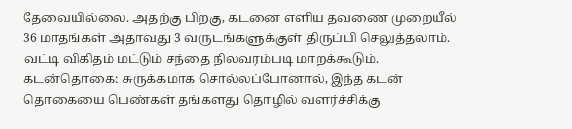தேவையில்லை. அதற்கு பிறகு, கடனை எளிய தவணை முறையீல் 36 மாதங்கள் அதாவது 3 வருடங்களுக்குள் திருப்பி செலுத்தலாம். வட்டி விகிதம் மட்டும் சந்தை நிலவரம்படி மாறக்கூடும்.
கடன்தொகை: சுருக்கமாக சொல்லப்போனால், இந்த கடன் தொகையை பெண்கள் தங்களது தொழில் வளர்ச்சிக்கு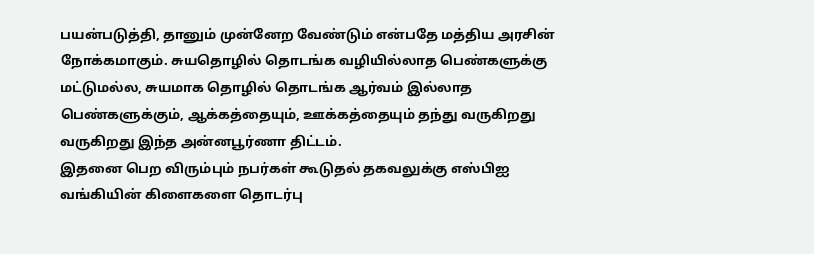பயன்படுத்தி, தானும் முன்னேற வேண்டும் என்பதே மத்திய அரசின் நோக்கமாகும். சுயதொழில் தொடங்க வழியில்லாத பெண்களுக்கு மட்டுமல்ல, சுயமாக தொழில் தொடங்க ஆர்வம் இல்லாத பெண்களுக்கும், ஆக்கத்தையும், ஊக்கத்தையும் தந்து வருகிறது வருகிறது இந்த அன்னபூர்ணா திட்டம்.
இதனை பெற விரும்பும் நபர்கள் கூடுதல் தகவலுக்கு எஸ்பிஐ வங்கியின் கிளைகளை தொடர்பு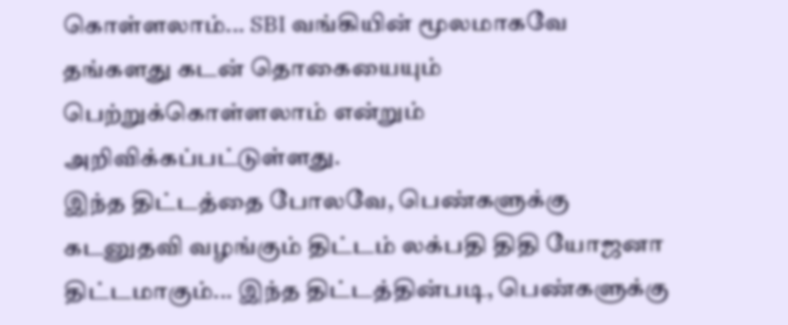கொள்ளலாம்... SBI வங்கியின் மூலமாகவே தங்களது கடன் தொகையையும் பெற்றுக்கொள்ளலாம் என்றும் அறிவிக்கப்பட்டுள்ளது.
இந்த திட்டத்தை போலவே, பெண்களுக்கு கடனுதவி வழங்கும் திட்டம் லக்பதி திதி யோஜனா திட்டமாகும்... இந்த திட்டத்தின்படி, பெண்களுக்கு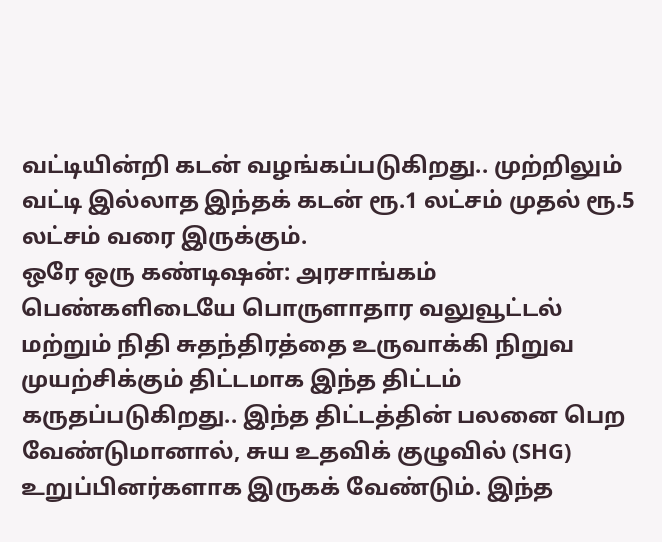வட்டியின்றி கடன் வழங்கப்படுகிறது.. முற்றிலும் வட்டி இல்லாத இந்தக் கடன் ரூ.1 லட்சம் முதல் ரூ.5 லட்சம் வரை இருக்கும்.
ஒரே ஒரு கண்டிஷன்: அரசாங்கம் பெண்களிடையே பொருளாதார வலுவூட்டல் மற்றும் நிதி சுதந்திரத்தை உருவாக்கி நிறுவ முயற்சிக்கும் திட்டமாக இந்த திட்டம் கருதப்படுகிறது.. இந்த திட்டத்தின் பலனை பெற வேண்டுமானால், சுய உதவிக் குழுவில் (SHG) உறுப்பினர்களாக இருகக் வேண்டும். இந்த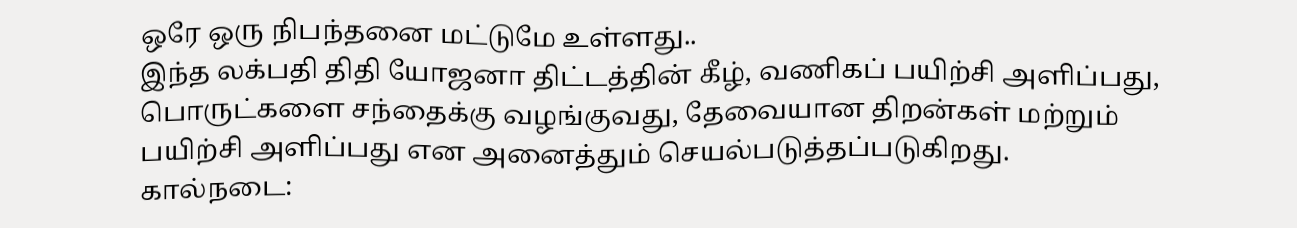ஒரே ஒரு நிபந்தனை மட்டுமே உள்ளது..
இந்த லக்பதி திதி யோஜனா திட்டத்தின் கீழ், வணிகப் பயிற்சி அளிப்பது, பொருட்களை சந்தைக்கு வழங்குவது, தேவையான திறன்கள் மற்றும் பயிற்சி அளிப்பது என அனைத்தும் செயல்படுத்தப்படுகிறது.
கால்நடை: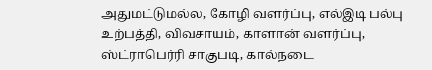அதுமட்டுமல்ல, கோழி வளர்ப்பு, எல்இடி பல்பு உற்பத்தி, விவசாயம், காளான் வளர்ப்பு, ஸ்ட்ராபெர்ரி சாகுபடி, கால்நடை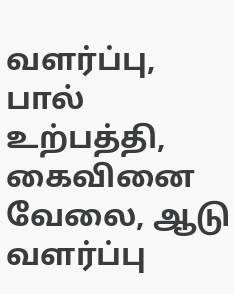வளர்ப்பு, பால் உற்பத்தி, கைவினை வேலை, ஆடு வளர்ப்பு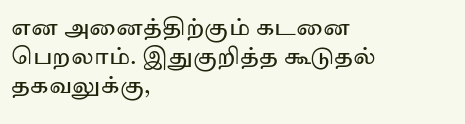என அனைத்திற்கும் கடனை பெறலாம். இதுகுறித்த கூடுதல் தகவலுக்கு,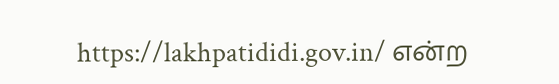https://lakhpatididi.gov.in/ என்ற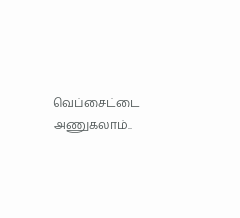வெப்சைட்டை அணுகலாம்..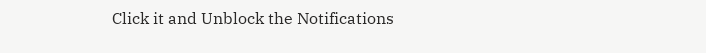Click it and Unblock the Notifications